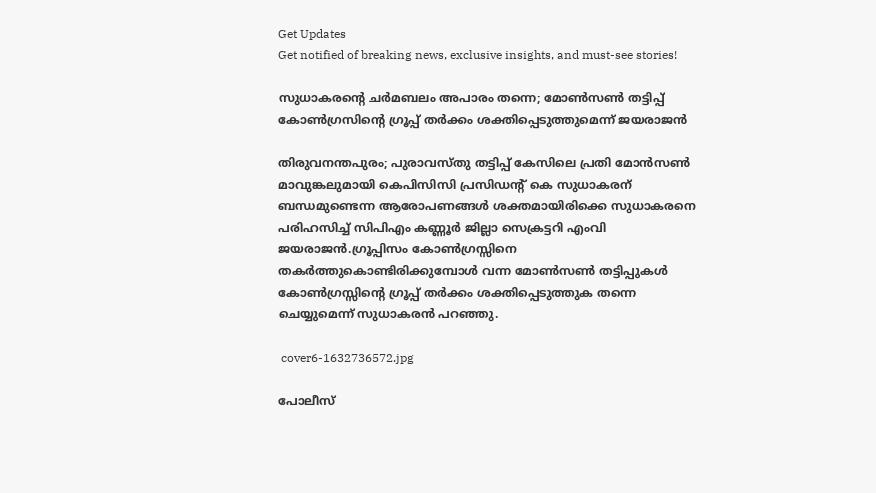Get Updates
Get notified of breaking news, exclusive insights, and must-see stories!

സുധാകരന്റെ ചർമബലം അപാരം തന്നെ; മോൺസൺ തട്ടിപ്പ് കോൺഗ്രസിന്റെ ഗ്രൂപ്പ് തർക്കം ശക്തിപ്പെടുത്തുമെന്ന് ജയരാജൻ

തിരുവനന്തപുരം; പുരാവസ്തു തട്ടിപ്പ് കേസിലെ പ്രതി മോൻസൺ മാവുങ്കലുമായി കെപിസിസി പ്രസിഡന്റ് കെ സുധാകരന് ബന്ധമുണ്ടെന്ന ആരോപണങ്ങൾ ശക്തമായിരിക്കെ സുധാകരനെ പരിഹസിച്ച് സിപിഎം കണ്ണൂർ ജില്ലാ സെക്രട്ടറി എംവി ജയരാജൻ.ഗ്രൂപ്പിസം കോൺഗ്രസ്സിനെ തകർത്തുകൊണ്ടിരിക്കുമ്പോൾ വന്ന മോൺസൺ തട്ടിപ്പുകൾ കോൺഗ്രസ്സിന്റെ ഗ്രൂപ്പ് തർക്കം ശക്തിപ്പെടുത്തുക തന്നെ ചെയ്യുമെന്ന് സുധാകരൻ പറഞ്ഞു.

 cover6-1632736572.jpg

പോലീസ്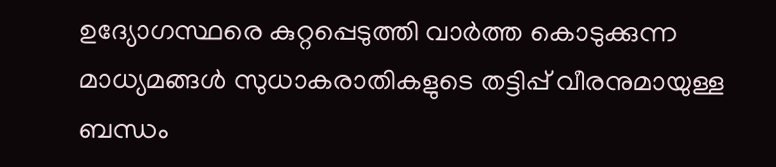ഉദ്യോഗസ്ഥരെ കുറ്റപ്പെടുത്തി വാർത്ത കൊടുക്കുന്ന മാധ്യമങ്ങൾ സുധാകരാതികളുടെ തട്ടിപ്പ് വീരനുമായുള്ള ബന്ധം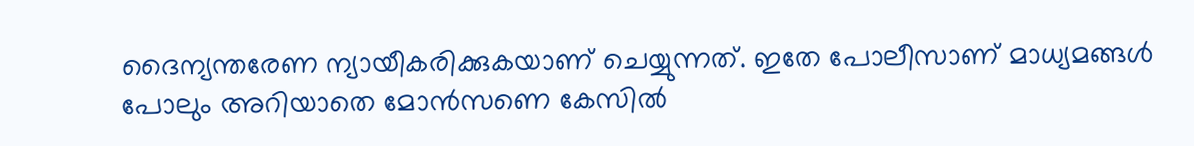ദൈന്യന്തരേണ ന്യായീകരിക്കുകയാണ് ചെയ്യുന്നത്. ഇതേ പോലീസാണ് മാധ്യമങ്ങൾ പോലും അറിയാതെ മോൻസണെ കേസിൽ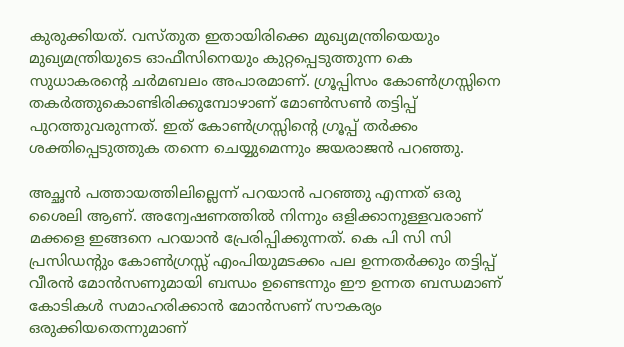കുരുക്കിയത്. വസ്തുത ഇതായിരിക്കെ മുഖ്യമന്ത്രിയെയും മുഖ്യമന്ത്രിയുടെ ഓഫീസിനെയും കുറ്റപ്പെടുത്തുന്ന കെ സുധാകരന്റെ ചർമബലം അപാരമാണ്. ഗ്രൂപ്പിസം കോൺഗ്രസ്സിനെ തകർത്തുകൊണ്ടിരിക്കുമ്പോഴാണ് മോൺസൺ തട്ടിപ്പ് പുറത്തുവരുന്നത്. ഇത് കോൺഗ്രസ്സിന്റെ ഗ്രൂപ്പ് തർക്കം ശക്തിപ്പെടുത്തുക തന്നെ ചെയ്യുമെന്നും ജയരാജൻ പറഞ്ഞു.

അച്ഛൻ പത്തായത്തിലില്ലെന്ന് പറയാൻ പറഞ്ഞു എന്നത് ഒരു ശൈലി ആണ്. അന്വേഷണത്തിൽ നിന്നും ഒളിക്കാനുള്ളവരാണ് മക്കളെ ഇങ്ങനെ പറയാൻ പ്രേരിപ്പിക്കുന്നത്. കെ പി സി സി പ്രസിഡന്റും കോൺഗ്രസ്സ് എംപിയുമടക്കം പല ഉന്നതർക്കും തട്ടിപ്പ് വീരൻ മോൻസണുമായി ബന്ധം ഉണ്ടെന്നും ഈ ഉന്നത ബന്ധമാണ് കോടികൾ സമാഹരിക്കാൻ മോൻസണ് സൗകര്യം ഒരുക്കിയതെന്നുമാണ്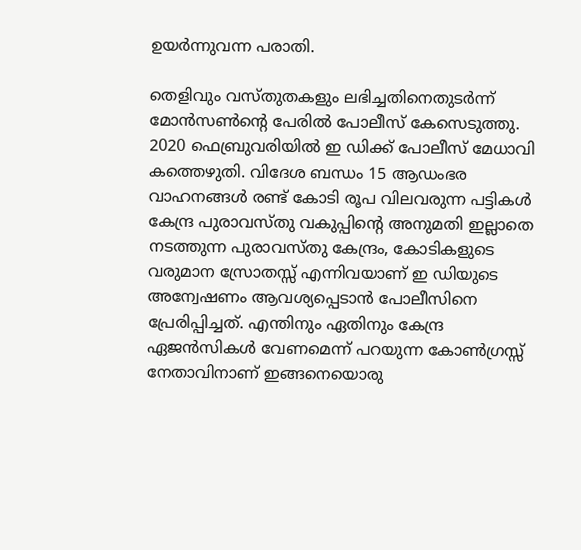ഉയർന്നുവന്ന പരാതി.

തെളിവും വസ്തുതകളും ലഭിച്ചതിനെതുടർന്ന് മോൻസൺന്റെ പേരിൽ പോലീസ് കേസെടുത്തു. 2020 ഫെബ്രുവരിയിൽ ഇ ഡിക്ക്‌ പോലീസ് മേധാവി കത്തെഴുതി. വിദേശ ബന്ധം 15 ആഡംഭര വാഹനങ്ങൾ രണ്ട് കോടി രൂപ വിലവരുന്ന പട്ടികൾ കേന്ദ്ര പുരാവസ്തു വകുപ്പിന്റെ അനുമതി ഇല്ലാതെ നടത്തുന്ന പുരാവസ്തു കേന്ദ്രം, കോടികളുടെ വരുമാന സ്രോതസ്സ് എന്നിവയാണ് ഇ ഡിയുടെ അന്വേഷണം ആവശ്യപ്പെടാൻ പോലീസിനെ പ്രേരിപ്പിച്ചത്. എന്തിനും ഏതിനും കേന്ദ്ര ഏജൻസികൾ വേണമെന്ന് പറയുന്ന കോൺഗ്രസ്സ് നേതാവിനാണ് ഇങ്ങനെയൊരു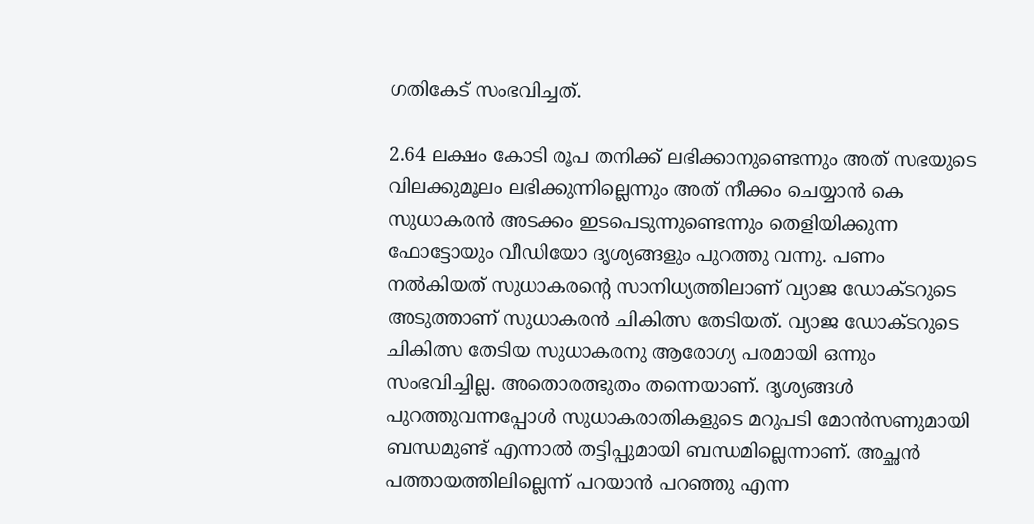ഗതികേട് സംഭവിച്ചത്.

2.64 ലക്ഷം കോടി രൂപ തനിക്ക് ലഭിക്കാനുണ്ടെന്നും അത് സഭയുടെ വിലക്കുമൂലം ലഭിക്കുന്നില്ലെന്നും അത് നീക്കം ചെയ്യാൻ കെ സുധാകരൻ അടക്കം ഇടപെടുന്നുണ്ടെന്നും തെളിയിക്കുന്ന ഫോട്ടോയും വീഡിയോ ദൃശ്യങ്ങളും പുറത്തു വന്നു. പണം നൽകിയത് സുധാകരന്റെ സാനിധ്യത്തിലാണ് വ്യാജ ഡോക്ടറുടെ അടുത്താണ് സുധാകരൻ ചികിത്സ തേടിയത്. വ്യാജ ഡോക്ടറുടെ ചികിത്സ തേടിയ സുധാകരനു ആരോഗ്യ പരമായി ഒന്നും സംഭവിച്ചില്ല. അതൊരത്ഭുതം തന്നെയാണ്. ദൃശ്യങ്ങൾ പുറത്തുവന്നപ്പോൾ സുധാകരാതികളുടെ മറുപടി മോൻസണുമായി ബന്ധമുണ്ട് എന്നാൽ തട്ടിപ്പുമായി ബന്ധമില്ലെന്നാണ്. അച്ഛൻ പത്തായത്തിലില്ലെന്ന് പറയാൻ പറഞ്ഞു എന്ന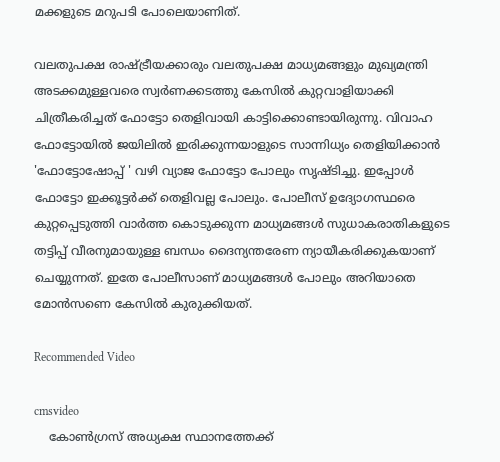മക്കളുടെ മറുപടി പോലെയാണിത്.

വലതുപക്ഷ രാഷ്ട്രീയക്കാരും വലതുപക്ഷ മാധ്യമങ്ങളും മുഖ്യമന്ത്രി അടക്കമുള്ളവരെ സ്വർണക്കടത്തു കേസിൽ കുറ്റവാളിയാക്കി ചിത്രീകരിച്ചത് ഫോട്ടോ തെളിവായി കാട്ടിക്കൊണ്ടായിരുന്നു. വിവാഹ ഫോട്ടോയിൽ ജയിലിൽ ഇരിക്കുന്നയാളുടെ സാന്നിധ്യം തെളിയിക്കാൻ 'ഫോട്ടോഷോപ്പ് ' വഴി വ്യാജ ഫോട്ടോ പോലും സൃഷ്ടിച്ചു. ഇപ്പോൾ ഫോട്ടോ ഇക്കൂട്ടർക്ക് തെളിവല്ല പോലും. പോലീസ് ഉദ്യോഗസ്ഥരെ കുറ്റപ്പെടുത്തി വാർത്ത കൊടുക്കുന്ന മാധ്യമങ്ങൾ സുധാകരാതികളുടെ തട്ടിപ്പ് വീരനുമായുള്ള ബന്ധം ദൈന്യന്തരേണ ന്യായീകരിക്കുകയാണ് ചെയ്യുന്നത്. ഇതേ പോലീസാണ് മാധ്യമങ്ങൾ പോലും അറിയാതെ മോൻസണെ കേസിൽ കുരുക്കിയത്.

Recommended Video

cmsvideo
    കോൺഗ്രസ് അധ്യക്ഷ സ്ഥാനത്തേക്ക്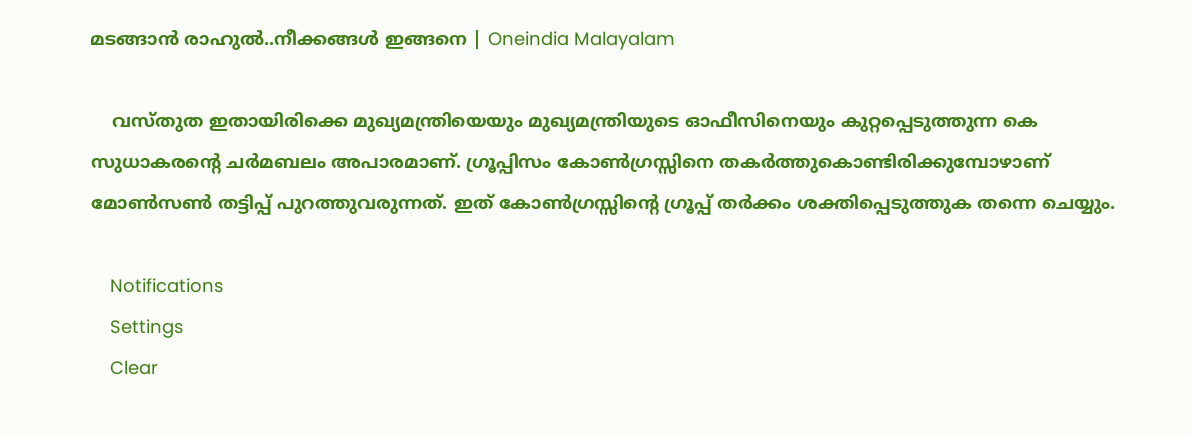മടങ്ങാന്‍ രാഹുല്‍..നീക്കങ്ങൾ ഇങ്ങനെ | Oneindia Malayalam

    വസ്തുത ഇതായിരിക്കെ മുഖ്യമന്ത്രിയെയും മുഖ്യമന്ത്രിയുടെ ഓഫീസിനെയും കുറ്റപ്പെടുത്തുന്ന കെ സുധാകരന്റെ ചർമബലം അപാരമാണ്. ഗ്രൂപ്പിസം കോൺഗ്രസ്സിനെ തകർത്തുകൊണ്ടിരിക്കുമ്പോഴാണ് മോൺസൺ തട്ടിപ്പ് പുറത്തുവരുന്നത്. ഇത് കോൺഗ്രസ്സിന്റെ ഗ്രൂപ്പ് തർക്കം ശക്തിപ്പെടുത്തുക തന്നെ ചെയ്യും.

    Notifications
    Settings
    Clear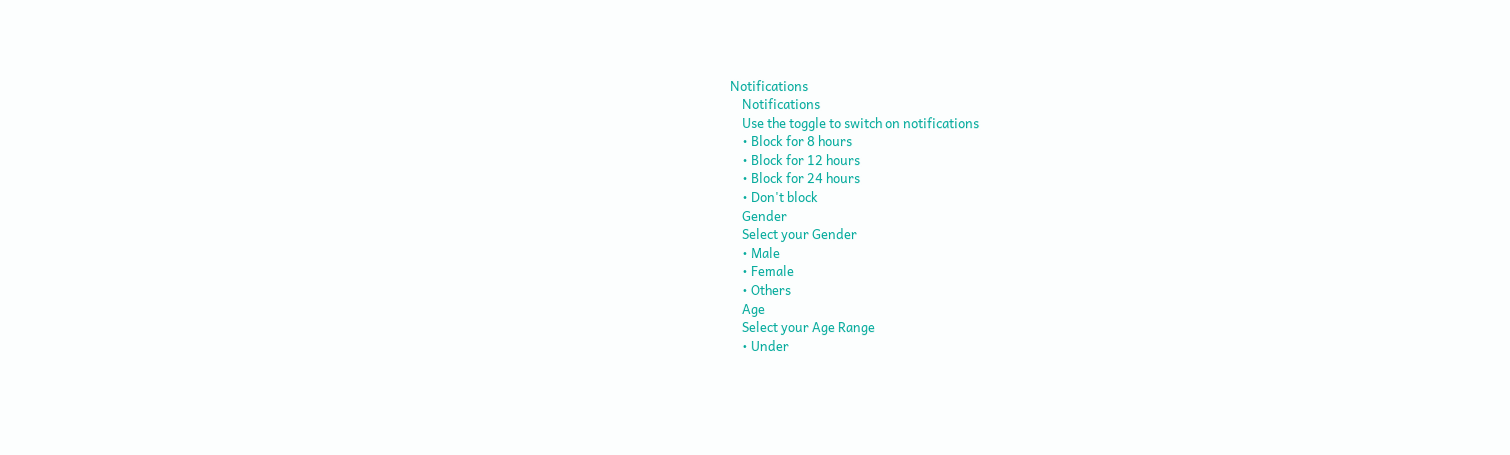Notifications
    Notifications
    Use the toggle to switch on notifications
    • Block for 8 hours
    • Block for 12 hours
    • Block for 24 hours
    • Don't block
    Gender
    Select your Gender
    • Male
    • Female
    • Others
    Age
    Select your Age Range
    • Under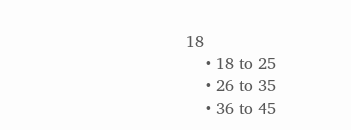18
    • 18 to 25
    • 26 to 35
    • 36 to 45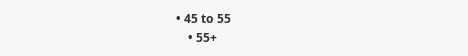• 45 to 55
    • 55+